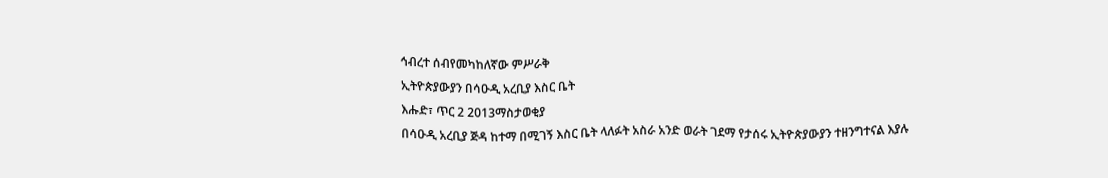ኅብረተ ሰብየመካከለኛው ምሥራቅ
ኢትዮጵያውያን በሳዑዲ አረቢያ እስር ቤት
እሑድ፣ ጥር 2 2013ማስታወቂያ
በሳዑዲ አረቢያ ጅዳ ከተማ በሚገኝ እስር ቤት ላለፉት አስራ አንድ ወራት ገደማ የታሰሩ ኢትዮጵያውያን ተዘንግተናል እያሉ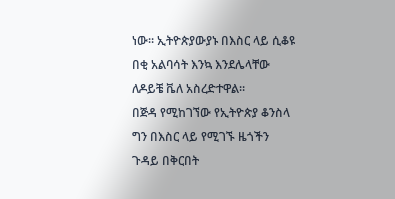ነው። ኢትዮጵያውያኑ በእስር ላይ ሲቆዩ በቂ አልባሳት እንኳ እንደሌላቸው ለዶይቼ ቬለ አስረድተዋል።
በጅዳ የሚከገኘው የኢትዮጵያ ቆንስላ ግን በእስር ላይ የሚገኙ ዜጎችን ጉዳይ በቅርበት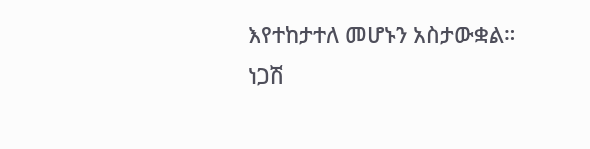እየተከታተለ መሆኑን አስታውቋል።
ነጋሽ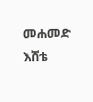መሐመድ
እሸቴ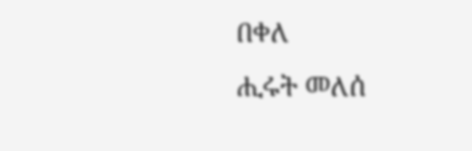በቀለ
ሒሩት መለሰ